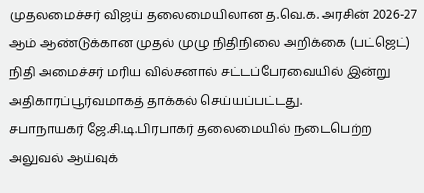முதலமைச்சர் விஜய் தலைமையிலான த.வெ.க. அரசின் 2026-27 ஆம் ஆண்டுக்கான முதல் முழு நிதிநிலை அறிக்கை (பட்ஜெட்) நிதி அமைச்சர் மரிய வில்சனால் சட்டப்பேரவையில் இன்று அதிகாரப்பூர்வமாகத் தாக்கல் செய்யப்பட்டது.
சபாநாயகர் ஜே.சி.டி.பிரபாகர் தலைமையில் நடைபெற்ற அலுவல் ஆய்வுக்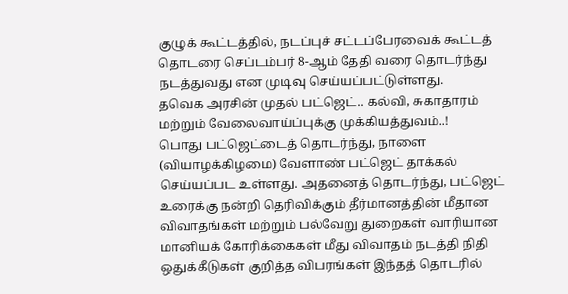குழுக் கூட்டத்தில், நடப்புச் சட்டப்பேரவைக் கூட்டத் தொடரை செப்டம்பர் 8-ஆம் தேதி வரை தொடர்ந்து நடத்துவது என முடிவு செய்யப்பட்டுள்ளது.
தவெக அரசின் முதல் பட்ஜெட்.. கல்வி, சுகாதாரம் மற்றும் வேலைவாய்ப்புக்கு முக்கியத்துவம்..!
பொது பட்ஜெட்டைத் தொடர்ந்து, நாளை (வியாழக்கிழமை) வேளாண் பட்ஜெட் தாக்கல் செய்யப்பட உள்ளது. அதனைத் தொடர்ந்து, பட்ஜெட் உரைக்கு நன்றி தெரிவிக்கும் தீர்மானத்தின் மீதான விவாதங்கள் மற்றும் பல்வேறு துறைகள் வாரியான மானியக் கோரிக்கைகள் மீது விவாதம் நடத்தி நிதி ஒதுக்கீடுகள் குறித்த விபரங்கள் இந்தத் தொடரில்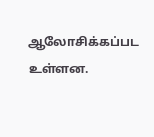ஆலோசிக்கப்பட உள்ளன.